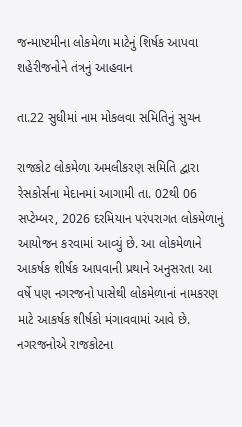જન્માષ્ટમીના લોકમેળા માટેનું શિર્ષક આપવા શહેરીજનોને તંત્રનું આહવાન

તા.22 સુધીમાં નામ મોકલવા સમિતિનું સુચન

રાજકોટ લોકમેળા અમલીકરણ સમિતિ દ્વારા રેસકોર્સના મેદાનમાં આગામી તા. 02થી 06 સપ્ટેમ્બર, 2026 દરમિયાન પરંપરાગત લોકમેળાનું આયોજન કરવામાં આવ્યું છે. આ લોકમેળાને આકર્ષક શીર્ષક આપવાની પ્રથાને અનુસરતા આ વર્ષે પણ નગરજનો પાસેથી લોકમેળાનાં નામકરણ માટે આકર્ષક શીર્ષકો મંગાવવામાં આવે છે.
નગરજનોએ રાજકોટના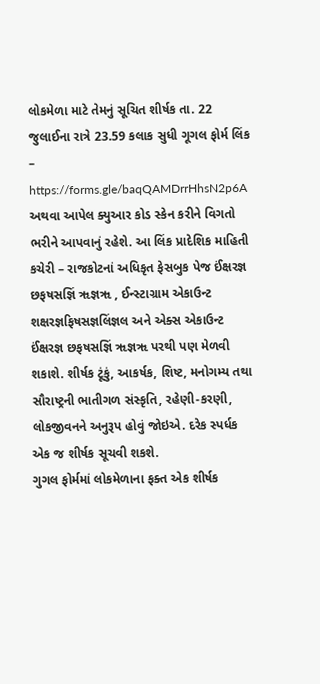લોકમેળા માટે તેમનું સૂચિત શીર્ષક તા. 22 જુલાઈના રાત્રે 23.59 કલાક સુધી ગૂગલ ફોર્મ લિંક – https://forms.gle/baqQAMDrrHhsN2p6A અથવા આપેલ ક્યુઆર કોડ સ્કેન કરીને વિગતો ભરીને આપવાનું રહેશે. આ લિંક પ્રાદેશિક માહિતી કચેરી – રાજકોટનાં અધિકૃત ફેસબુક પેજ ઈંક્ષરજ્ઞ છફષસજ્ઞિં ૠજ્ઞૠ , ઈન્સ્ટાગ્રામ એકાઉન્ટ શક્ષરજ્ઞફિષસજ્ઞલિંજ્ઞલ અને એક્સ એકાઉન્ટ ઈંક્ષરજ્ઞ છફષસજ્ઞિં ૠજ્ઞૠ પરથી પણ મેળવી શકાશે. શીર્ષક ટૂંકું, આકર્ષક, શિષ્ટ, મનોગમ્ય તથા સૌરાષ્ટ્રની ભાતીગળ સંસ્કૃતિ, રહેણી-કરણી, લોકજીવનને અનુરૂપ હોવું જોઇએ. દરેક સ્પર્ધક એક જ શીર્ષક સૂચવી શકશે.
ગુગલ ફોર્મમાં લોકમેળાના ફક્ત એક શીર્ષક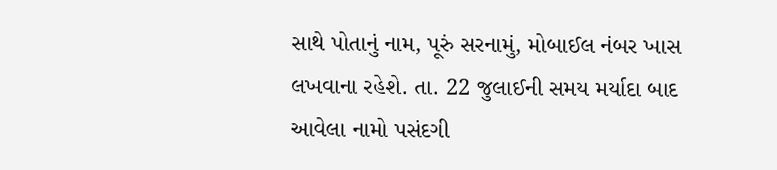સાથે પોતાનું નામ, પૂરું સરનામું, મોબાઈલ નંબર ખાસ લખવાના રહેશે. તા. 22 જુલાઈની સમય મર્યાદા બાદ આવેલા નામો પસંદગી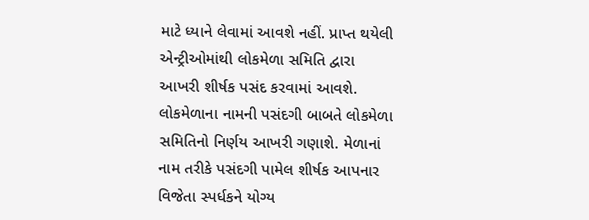માટે ધ્યાને લેવામાં આવશે નહીં. પ્રાપ્ત થયેલી એન્ટ્રીઓમાંથી લોકમેળા સમિતિ દ્વારા આખરી શીર્ષક પસંદ કરવામાં આવશે. લોકમેળાના નામની પસંદગી બાબતે લોકમેળા સમિતિનો નિર્ણય આખરી ગણાશે. મેળાનાં નામ તરીકે પસંદગી પામેલ શીર્ષક આપનાર વિજેતા સ્પર્ધકને યોગ્ય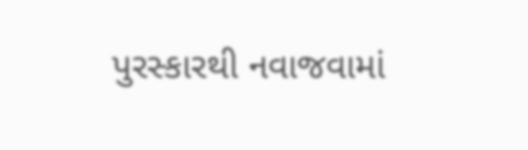પુરસ્કારથી નવાજવામાં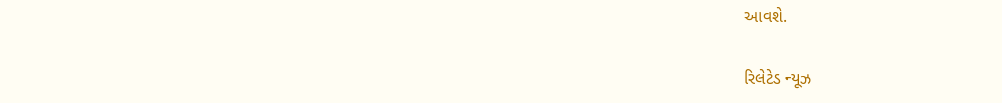આવશે.

રિલેટેડ ન્યૂઝ